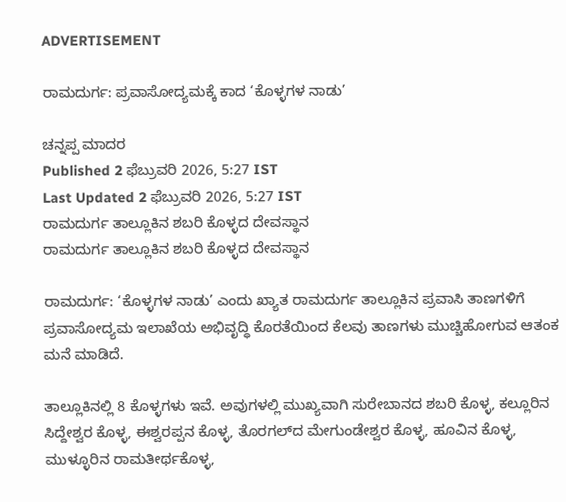ADVERTISEMENT

ರಾಮದುರ್ಗ: ಪ್ರವಾಸೋದ್ಯಮಕ್ಕೆ ಕಾದ ‘ಕೊಳ್ಳಗಳ ನಾಡು’

ಚನ್ನಪ್ಪ ಮಾದರ
Published 2 ಫೆಬ್ರುವರಿ 2026, 5:27 IST
Last Updated 2 ಫೆಬ್ರುವರಿ 2026, 5:27 IST
ರಾಮದುರ್ಗ ತಾಲ್ಲೂಕಿನ ಶಬರಿ ಕೊಳ್ಳದ ದೇವಸ್ಥಾನ
ರಾಮದುರ್ಗ ತಾಲ್ಲೂಕಿನ ಶಬರಿ ಕೊಳ್ಳದ ದೇವಸ್ಥಾನ

ರಾಮದುರ್ಗ: ‘ಕೊಳ್ಳಗಳ ನಾಡು’ ಎಂದು ಖ್ಯಾತ ರಾಮದುರ್ಗ ತಾಲ್ಲೂಕಿನ ಪ್ರವಾಸಿ ತಾಣಗಳಿಗೆ ಪ್ರವಾಸೋದ್ಯಮ ಇಲಾಖೆಯ ಅಭಿವೃದ್ಧಿ ಕೊರತೆಯಿಂದ ಕೆಲವು ತಾಣಗಳು ಮುಚ್ಚಿಹೋಗುವ ಆತಂಕ ಮನೆ ಮಾಡಿದೆ.

ತಾಲ್ಲೂಕಿನಲ್ಲಿ 8 ಕೊಳ್ಳಗಳು ಇವೆ. ಅವುಗಳಲ್ಲಿ ಮುಖ್ಯವಾಗಿ ಸುರೇಬಾನದ ಶಬರಿ ಕೊಳ್ಳ, ಕಲ್ಲೂರಿನ ಸಿದ್ದೇಶ್ವರ ಕೊಳ್ಳ, ಈಶ್ವರಪ್ಪನ ಕೊಳ್ಳ, ತೊರಗಲ್‌ದ ಮೇಗುಂಡೇಶ್ವರ ಕೊಳ್ಳ, ಹೂವಿನ ಕೊಳ್ಳ, ಮುಳ್ಳೂರಿನ ರಾಮತೀರ್ಥಕೊಳ್ಳ,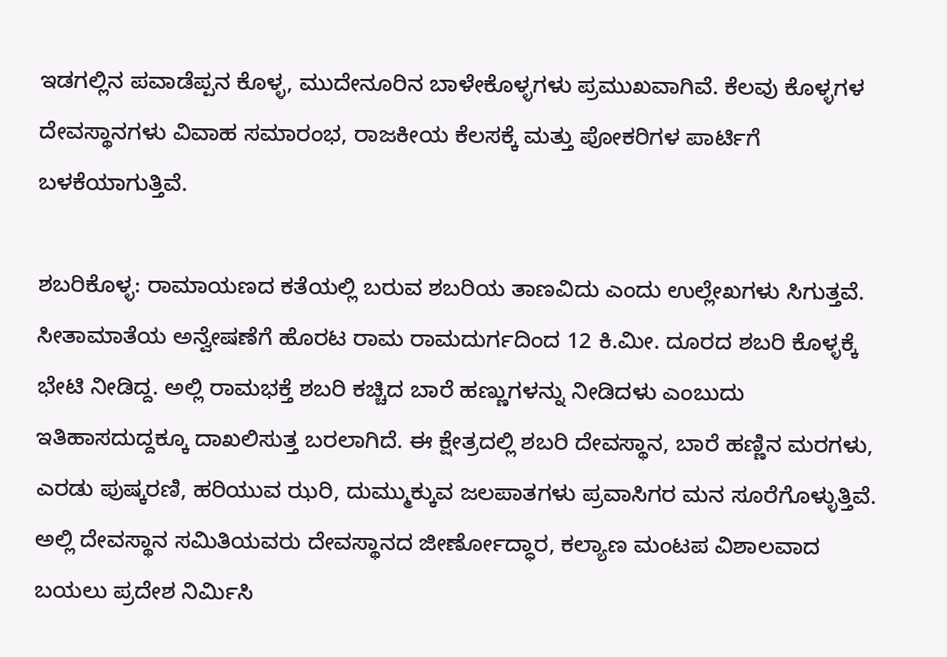ಇಡಗಲ್ಲಿನ ಪವಾಡೆಪ್ಪನ ಕೊಳ್ಳ, ಮುದೇನೂರಿನ ಬಾಳೇಕೊಳ್ಳಗಳು ಪ್ರಮುಖವಾಗಿವೆ. ಕೆಲವು ಕೊಳ್ಳಗಳ ದೇವಸ್ಥಾನಗಳು ವಿವಾಹ ಸಮಾರಂಭ, ರಾಜಕೀಯ ಕೆಲಸಕ್ಕೆ ಮತ್ತು ಪೋಕರಿಗಳ ಪಾರ್ಟಿಗೆ ಬಳಕೆಯಾಗುತ್ತಿವೆ.

ಶಬರಿಕೊಳ್ಳ: ರಾಮಾಯಣದ ಕತೆಯಲ್ಲಿ ಬರುವ ಶಬರಿಯ ತಾಣವಿದು ಎಂದು ಉಲ್ಲೇಖಗಳು ಸಿಗುತ್ತವೆ. ಸೀತಾಮಾತೆಯ ಅನ್ವೇಷಣೆಗೆ ಹೊರಟ ರಾಮ ರಾಮದುರ್ಗದಿಂದ 12 ಕಿ.ಮೀ. ದೂರದ ಶಬರಿ ಕೊಳ್ಳಕ್ಕೆ ಭೇಟಿ ನೀಡಿದ್ದ. ಅಲ್ಲಿ ರಾಮಭಕ್ತೆ ಶಬರಿ ಕಚ್ಚಿದ ಬಾರೆ ಹಣ್ಣುಗಳನ್ನು ನೀಡಿದಳು ಎಂಬುದು ಇತಿಹಾಸದುದ್ದಕ್ಕೂ ದಾಖಲಿಸುತ್ತ ಬರಲಾಗಿದೆ. ಈ ಕ್ಷೇತ್ರದಲ್ಲಿ ಶಬರಿ ದೇವಸ್ಥಾನ, ಬಾರೆ ಹಣ್ಣಿನ ಮರಗಳು, ಎರಡು ಪುಷ್ಕರಣಿ, ಹರಿಯುವ ಝರಿ, ದುಮ್ಮುಕ್ಕುವ ಜಲಪಾತಗಳು ಪ್ರವಾಸಿಗರ ಮನ ಸೂರೆಗೊಳ್ಳುತ್ತಿವೆ. ಅಲ್ಲಿ ದೇವಸ್ಥಾನ ಸಮಿತಿಯವರು ದೇವಸ್ಥಾನದ ಜೀರ್ಣೋದ್ಧಾರ, ಕಲ್ಯಾಣ ಮಂಟಪ ವಿಶಾಲವಾದ ಬಯಲು ಪ್ರದೇಶ ನಿರ್ಮಿಸಿ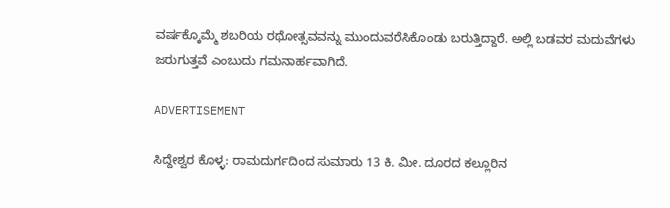ವರ್ಷಕ್ಕೊಮ್ಮೆ ಶಬರಿಯ ರಥೋತ್ಸವವನ್ನು ಮುಂದುವರೆಸಿಕೊಂಡು ಬರುತ್ತಿದ್ದಾರೆ. ಅಲ್ಲಿ ಬಡವರ ಮದುವೆಗಳು ಜರುಗುತ್ತವೆ ಎಂಬುದು ಗಮನಾರ್ಹವಾಗಿದೆ.

ADVERTISEMENT

ಸಿದ್ದೇಶ್ವರ ಕೊಳ್ಳ: ರಾಮದುರ್ಗದಿಂದ ಸುಮಾರು 13 ಕಿ. ಮೀ. ದೂರದ ಕಲ್ಲೂರಿನ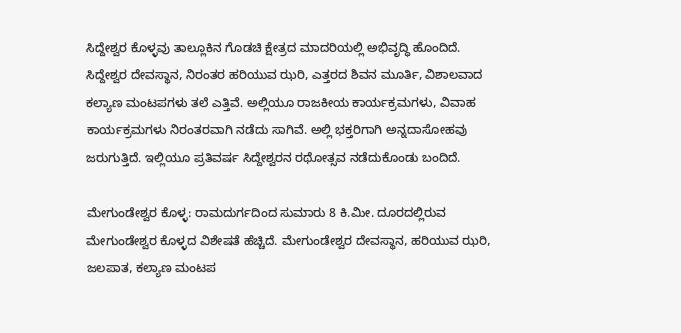ಸಿದ್ದೇಶ್ವರ ಕೊಳ್ಳವು ತಾಲ್ಲೂಕಿನ ಗೊಡಚಿ ಕ್ಷೇತ್ರದ ಮಾದರಿಯಲ್ಲಿ ಅಭಿವೃದ್ಧಿ ಹೊಂದಿದೆ. ಸಿದ್ದೇಶ್ವರ ದೇವಸ್ಥಾನ, ನಿರಂತರ ಹರಿಯುವ ಝರಿ, ಎತ್ತರದ ಶಿವನ ಮೂರ್ತಿ, ವಿಶಾಲವಾದ ಕಲ್ಯಾಣ ಮಂಟಪಗಳು ತಲೆ ಎತ್ತಿವೆ. ಅಲ್ಲಿಯೂ ರಾಜಕೀಯ ಕಾರ್ಯಕ್ರಮಗಳು, ವಿವಾಹ ಕಾರ್ಯಕ್ರಮಗಳು ನಿರಂತರವಾಗಿ ನಡೆದು ಸಾಗಿವೆ. ಅಲ್ಲಿ ಭಕ್ತರಿಗಾಗಿ ಅನ್ನದಾಸೋಹವು ಜರುಗುತ್ತಿದೆ. ಇಲ್ಲಿಯೂ ಪ್ರತಿವರ್ಷ ಸಿದ್ದೇಶ್ವರನ ರಥೋತ್ಸವ ನಡೆದುಕೊಂಡು ಬಂದಿದೆ.

ಮೇಗುಂಡೇಶ್ವರ ಕೊಳ್ಳ: ರಾಮದುರ್ಗದಿಂದ ಸುಮಾರು 8 ಕಿ.ಮೀ. ದೂರದಲ್ಲಿರುವ ಮೇಗುಂಡೇಶ್ವರ ಕೊಳ್ಳದ ವಿಶೇಷತೆ ಹೆಚ್ಚಿದೆ. ಮೇಗುಂಡೇಶ್ವರ ದೇವಸ್ಥಾನ, ಹರಿಯುವ ಝರಿ, ಜಲಪಾತ, ಕಲ್ಯಾಣ ಮಂಟಪ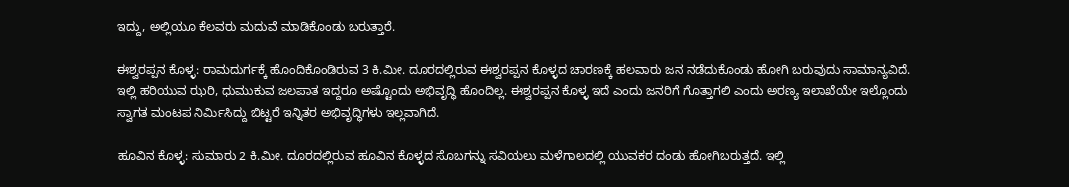ಇದ್ದು, ಅಲ್ಲಿಯೂ ಕೆಲವರು ಮದುವೆ ಮಾಡಿಕೊಂಡು ಬರುತ್ತಾರೆ.

ಈಶ್ವರಪ್ಪನ ಕೊಳ್ಳ: ರಾಮದುರ್ಗಕ್ಕೆ ಹೊಂದಿಕೊಂಡಿರುವ 3 ಕಿ.ಮೀ. ದೂರದಲ್ಲಿರುವ ಈಶ್ವರಪ್ಪನ ಕೊಳ್ಳದ ಚಾರಣಕ್ಕೆ ಹಲವಾರು ಜನ ನಡೆದುಕೊಂಡು ಹೋಗಿ ಬರುವುದು ಸಾಮಾನ್ಯವಿದೆ. ಇಲ್ಲಿ ಹರಿಯುವ ಝರಿ, ಧುಮುಕುವ ಜಲಪಾತ ಇದ್ದರೂ ಅಷ್ಟೊಂದು ಅಭಿವೃದ್ಧಿ ಹೊಂದಿಲ್ಲ. ಈಶ್ವರಪ್ಪನ ಕೊಳ್ಳ ಇದೆ ಎಂದು ಜನರಿಗೆ ಗೊತ್ತಾಗಲಿ ಎಂದು ಅರಣ್ಯ ಇಲಾಖೆಯೇ ಇಲ್ಲೊಂದು ಸ್ವಾಗತ ಮಂಟಪ ನಿರ್ಮಿಸಿದ್ದು ಬಿಟ್ಟರೆ ಇನ್ನಿತರ ಅಭಿವೃದ್ಧಿಗಳು ಇಲ್ಲವಾಗಿದೆ.

ಹೂವಿನ ಕೊಳ್ಳ: ಸುಮಾರು 2 ಕಿ.ಮೀ. ದೂರದಲ್ಲಿರುವ ಹೂವಿನ ಕೊಳ್ಳದ ಸೊಬಗನ್ನು ಸವಿಯಲು ಮಳೆಗಾಲದಲ್ಲಿ ಯುವಕರ ದಂಡು ಹೋಗಿಬರುತ್ತದೆ. ಇಲ್ಲಿ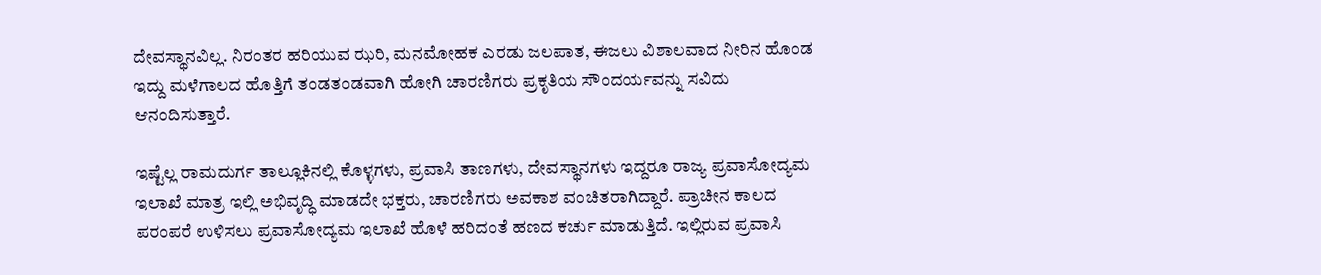ದೇವಸ್ಥಾನವಿಲ್ಲ. ನಿರಂತರ ಹರಿಯುವ ಝರಿ, ಮನಮೋಹಕ ಎರಡು ಜಲಪಾತ, ಈಜಲು ವಿಶಾಲವಾದ ನೀರಿನ ಹೊಂಡ ಇದ್ದು ಮಳೆಗಾಲದ ಹೊತ್ತಿಗೆ ತಂಡತಂಡವಾಗಿ ಹೋಗಿ ಚಾರಣಿಗರು ಪ್ರಕೃತಿಯ ಸೌಂದರ್ಯವನ್ನು ಸವಿದು ಆನಂದಿಸುತ್ತಾರೆ.

ಇಷ್ಟೆಲ್ಲ ರಾಮದುರ್ಗ ತಾಲ್ಲೂಕಿನಲ್ಲಿ ಕೊಳ್ಳಗಳು, ಪ್ರವಾಸಿ ತಾಣಗಳು, ದೇವಸ್ಥಾನಗಳು ಇದ್ದರೂ ರಾಜ್ಯ ಪ್ರವಾಸೋದ್ಯಮ ಇಲಾಖೆ ಮಾತ್ರ ಇಲ್ಲಿ ಅಭಿವೃದ್ಧಿ ಮಾಡದೇ ಭಕ್ತರು, ಚಾರಣಿಗರು ಅವಕಾಶ ವಂಚಿತರಾಗಿದ್ದಾರೆ. ಪ್ರಾಚೀನ ಕಾಲದ ಪರಂಪರೆ ಉಳಿಸಲು ಪ್ರವಾಸೋದ್ಯಮ ಇಲಾಖೆ ಹೊಳೆ ಹರಿದಂತೆ ಹಣದ ಕರ್ಚು ಮಾಡುತ್ತಿದೆ. ಇಲ್ಲಿರುವ ಪ್ರವಾಸಿ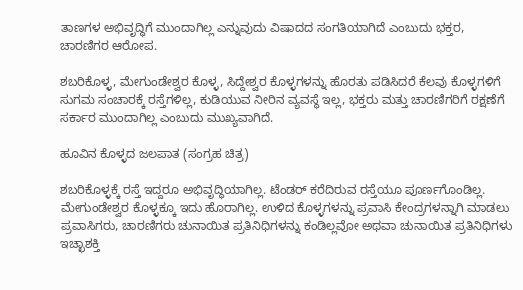ತಾಣಗಳ ಅಭಿವೃದ್ಧಿಗೆ ಮುಂದಾಗಿಲ್ಲ ಎನ್ನುವುದು ವಿಷಾದದ ಸಂಗತಿಯಾಗಿದೆ ಎಂಬುದು ಭಕ್ತರ, ಚಾರಣಿಗರ ಆರೋಪ.

ಶಬರಿಕೊಳ್ಳ, ಮೇಗುಂಡೇಶ್ವರ ಕೊಳ್ಳ, ಸಿದ್ದೇಶ್ವರ ಕೊಳ್ಳಗಳನ್ನು ಹೊರತು ಪಡಿಸಿದರೆ ಕೆಲವು ಕೊಳ್ಳಗಳಿಗೆ ಸುಗಮ ಸಂಚಾರಕ್ಕೆ ರಸ್ತೆಗಳಿಲ್ಲ, ಕುಡಿಯುವ ನೀರಿನ ವ್ಯವಸ್ಥೆ ಇಲ್ಲ, ಭಕ್ತರು ಮತ್ತು ಚಾರಣಿಗರಿಗೆ ರಕ್ಷಣೆಗೆ ಸರ್ಕಾರ ಮುಂದಾಗಿಲ್ಲ ಎಂಬುದು ಮುಖ್ಯವಾಗಿದೆ.

ಹೂವಿನ ಕೊಳ್ಳದ ಜಲಪಾತ (ಸಂಗ್ರಹ ಚಿತ್ರ)

ಶಬರಿಕೊಳ್ಳಕ್ಕೆ ರಸ್ತೆ ಇದ್ದರೂ ಅಭಿವೃದ್ಧಿಯಾಗಿಲ್ಲ. ಟೆಂಡರ್‌ ಕರೆದಿರುವ ರಸ್ತೆಯೂ ಪೂರ್ಣಗೊಂಡಿಲ್ಲ. ಮೇಗುಂಡೇಶ್ವರ ಕೊಳ್ಳಕ್ಕೂ ಇದು ಹೊರಾಗಿಲ್ಲ. ಉಳಿದ ಕೊಳ್ಳಗಳನ್ನು ಪ್ರವಾಸಿ ಕೇಂದ್ರಗಳನ್ನಾಗಿ ಮಾಡಲು ಪ್ರವಾಸಿಗರು, ಚಾರಣಿಗರು ಚುನಾಯಿತ ಪ್ರತಿನಿಧಿಗಳನ್ನು ಕಂಡಿಲ್ಲವೋ ಅಥವಾ ಚುನಾಯಿತ ಪ್ರತಿನಿಧಿಗಳು ಇಚ್ಛಾಶಕ್ತಿ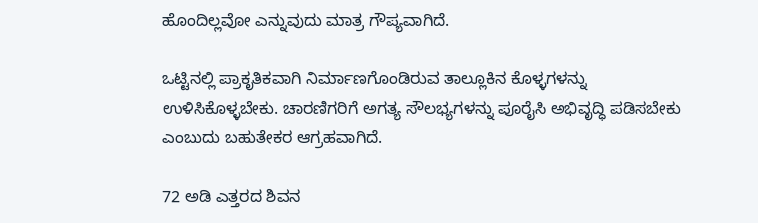ಹೊಂದಿಲ್ಲವೋ ಎನ್ನುವುದು ಮಾತ್ರ ಗೌಪ್ಯವಾಗಿದೆ.

ಒಟ್ಟಿನಲ್ಲಿ ಪ್ರಾಕೃತಿಕವಾಗಿ ನಿರ್ಮಾಣಗೊಂಡಿರುವ ತಾಲ್ಲೂಕಿನ ಕೊಳ್ಳಗಳನ್ನು ಉಳಿಸಿಕೊಳ್ಳಬೇಕು. ಚಾರಣಿಗರಿಗೆ ಅಗತ್ಯ ಸೌಲಭ್ಯಗಳನ್ನು ಪೂರೈಸಿ ಅಭಿವೃದ್ಧಿ ಪಡಿಸಬೇಕು ಎಂಬುದು ಬಹುತೇಕರ ಆಗ್ರಹವಾಗಿದೆ.

72 ಅಡಿ ಎತ್ತರದ ಶಿವನ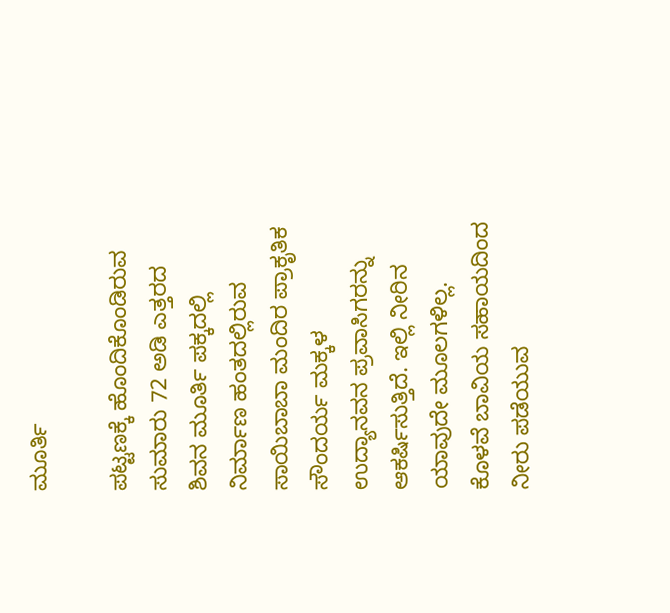ಮೂರ್ತಿ

ಪಟ್ಟಣಕ್ಕೆ ಹೊಂದಿಕೊಂಡಿರುವ ಸುಮಾರು 72 ಅಡಿ ಎತ್ತರದ ಶಿವನ ಮೂರ್ತಿ ಪಕ್ಕದಲ್ಲಿ ನಿರ್ಮಾಣ ಹಂತದಲ್ಲಿರುವ ಸಾಯಿಬಾಬಾ ಮಂದಿರ ಪ್ರಾಕೃತಿಕ ಸೌಂದರ್ಯ ಮಕ್ಕಳ ಉದ್ಯಾನವನ ಪ್ರವಾಸಿಗರನ್ನು ಆಕರ್ಷಿಸುತ್ತಿದೆ. ಇಲ್ಲಿ ನೀರಿನ ಯಾವುದೇ ಮೂಲಗಳಿಲ್ಲ. ಕೊಳವೆ ಬಾವಿಯ ಸಹಾಯದಿಂದ ನೀರು ಪಡೆಯುವ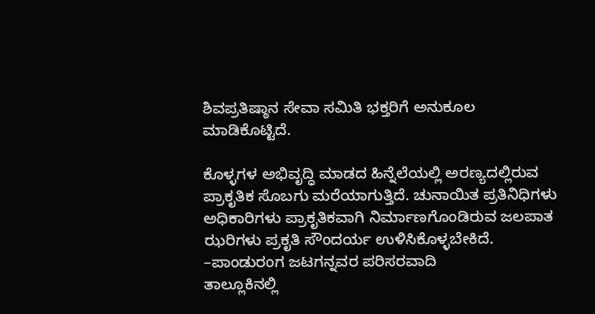ಶಿವಪ್ರತಿಷ್ಠಾನ ಸೇವಾ ಸಮಿತಿ ಭಕ್ತರಿಗೆ ಅನುಕೂಲ ಮಾಡಿಕೊಟ್ಟಿದೆ.

ಕೊಳ್ಳಗಳ ಅಭಿವೃದ್ಧಿ ಮಾಡದ ಹಿನ್ನೆಲೆಯಲ್ಲಿ ಅರಣ್ಯದಲ್ಲಿರುವ ಪ್ರಾಕೃತಿಕ ಸೊಬಗು ಮರೆಯಾಗುತ್ತಿದೆ. ಚುನಾಯಿತ ಪ್ರತಿನಿಧಿಗಳು ಅಧಿಕಾರಿಗಳು ಪ್ರಾಕೃತಿಕವಾಗಿ ನಿರ್ಮಾಣಗೊಂಡಿರುವ ಜಲಪಾತ ಝರಿಗಳು ಪ್ರಕೃತಿ ಸೌಂದರ್ಯ ಉಳಿಸಿಕೊಳ್ಳಬೇಕಿದೆ.
–ಪಾಂಡುರಂಗ ಜಟಗನ್ನವರ ಪರಿಸರವಾದಿ
ತಾಲ್ಲೂಕಿನಲ್ಲಿ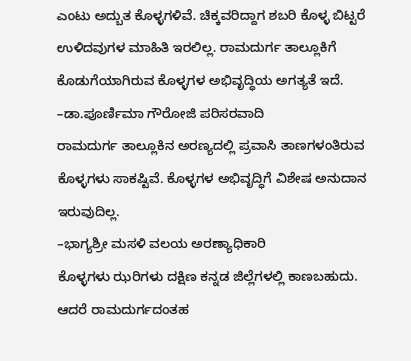ಎಂಟು ಅದ್ಬುತ ಕೊಳ್ಳಗಳಿವೆ. ಚಿಕ್ಕವರಿದ್ದಾಗ ಶಬರಿ ಕೊಳ್ಳ ಬಿಟ್ಟರೆ ಉಳಿದವುಗಳ ಮಾಹಿತಿ ಇರಲಿಲ್ಲ. ರಾಮದುರ್ಗ ತಾಲ್ಲೂಕಿಗೆ ಕೊಡುಗೆಯಾಗಿರುವ ಕೊಳ್ಳಗಳ ಅಭಿವೃದ್ಧಿಯ ಅಗತ್ಯತೆ ಇದೆ.
–ಡಾ.ಪೂರ್ಣಿಮಾ ಗೌರೋಜಿ ಪರಿಸರವಾದಿ
ರಾಮದುರ್ಗ ತಾಲ್ಲೂಕಿನ ಅರಣ್ಯದಲ್ಲಿ ಪ್ರವಾಸಿ ತಾಣಗಳಂತಿರುವ ಕೊಳ್ಳಗಳು ಸಾಕಷ್ಟಿವೆ. ಕೊಳ್ಳಗಳ ಅಭಿವೃದ್ಧಿಗೆ ವಿಶೇಷ ಅನುದಾನ ಇರುವುದಿಲ್ಲ.
–ಭಾಗ್ಯಶ್ರೀ ಮಸಳಿ ವಲಯ ಅರಣ್ಯಾಧಿಕಾರಿ
ಕೊಳ್ಳಗಳು ಝರಿಗಳು ದಕ್ಷಿಣ ಕನ್ನಡ ಜಿಲ್ಲೆಗಳಲ್ಲಿ ಕಾಣಬಹುದು. ಆದರೆ ರಾಮದುರ್ಗದಂತಹ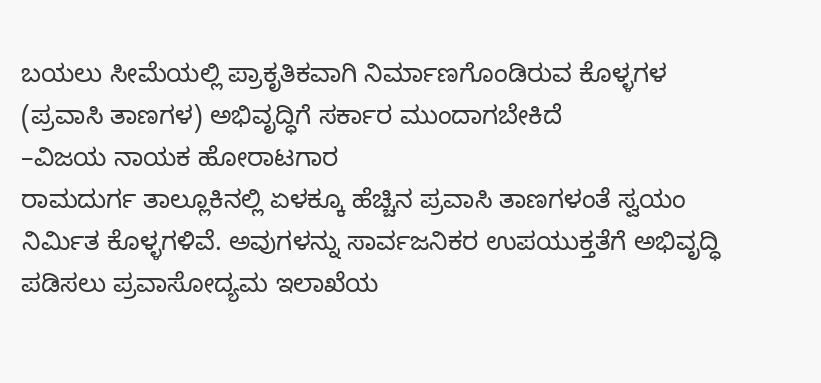ಬಯಲು ಸೀಮೆಯಲ್ಲಿ ಪ್ರಾಕೃತಿಕವಾಗಿ ನಿರ್ಮಾಣಗೊಂಡಿರುವ ಕೊಳ್ಳಗಳ (ಪ್ರವಾಸಿ ತಾಣಗಳ) ಅಭಿವೃದ್ಧಿಗೆ ಸರ್ಕಾರ ಮುಂದಾಗಬೇಕಿದೆ
–ವಿಜಯ ನಾಯಕ ಹೋರಾಟಗಾರ
ರಾಮದುರ್ಗ ತಾಲ್ಲೂಕಿನಲ್ಲಿ ಏಳಕ್ಕೂ ಹೆಚ್ಚಿನ ಪ್ರವಾಸಿ ತಾಣಗಳಂತೆ ಸ್ವಯಂ ನಿರ್ಮಿತ ಕೊಳ್ಳಗಳಿವೆ. ಅವುಗಳನ್ನು ಸಾರ್ವಜನಿಕರ ಉಪಯುಕ್ತತೆಗೆ ಅಭಿವೃದ್ಧಿ ಪಡಿಸಲು ಪ್ರವಾಸೋದ್ಯಮ ಇಲಾಖೆಯ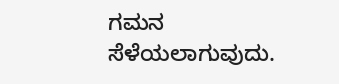ಗಮನ ಸೆಳೆಯಲಾಗುವುದು.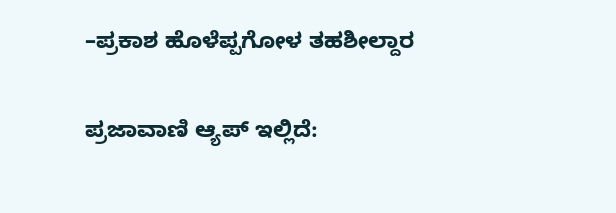–ಪ್ರಕಾಶ ಹೊಳೆಪ್ಪಗೋಳ ತಹಶೀಲ್ದಾರ

ಪ್ರಜಾವಾಣಿ ಆ್ಯಪ್ ಇಲ್ಲಿದೆ: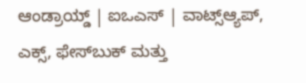ಆಂಡ್ರಾಯ್ಡ್ | ಐಒಎಸ್ | ವಾಟ್ಸ್ಆ್ಯಪ್, ಎಕ್ಸ್, ಫೇಸ್‌ಬುಕ್ ಮತ್ತು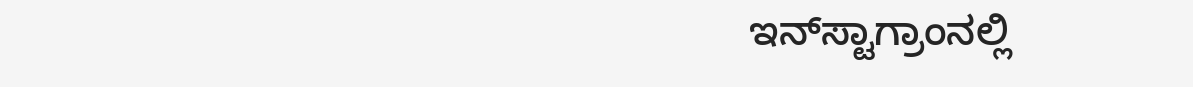ಇನ್‌ಸ್ಟಾಗ್ರಾಂನಲ್ಲಿ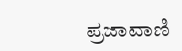ಪ್ರಜಾವಾಣಿ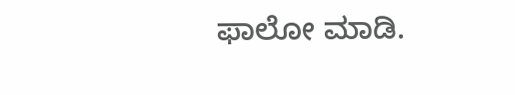ಫಾಲೋ ಮಾಡಿ.